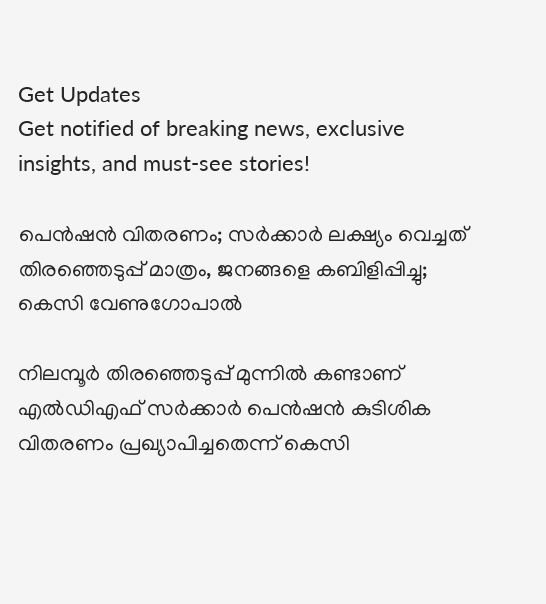Get Updates
Get notified of breaking news, exclusive insights, and must-see stories!

പെൻഷൻ വിതരണം; സർക്കാർ ലക്ഷ്യം വെച്ചത് തിരഞ്ഞെടുപ്പ് മാത്രം, ജനങ്ങളെ കബിളിപ്പിച്ചു; കെസി വേണുഗോപാൽ

നിലമ്പൂർ തിരഞ്ഞെടുപ്പ് മുന്നിൽ കണ്ടാണ് എൽഡിഎഫ് സർക്കാർ പെൻഷൻ കുടിശിക വിതരണം പ്രഖ്യാപിച്ചതെന്ന് കെസി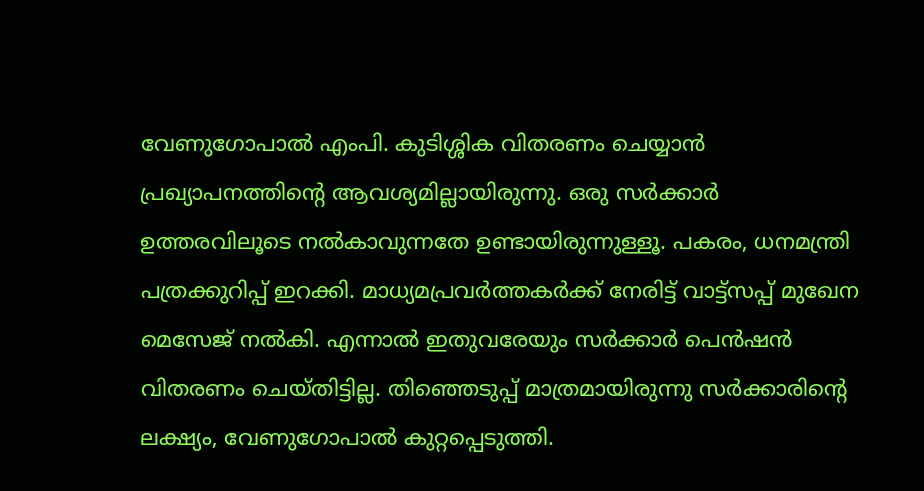വേണുഗോപാൽ എംപി. കുടിശ്ശിക വിതരണം ചെയ്യാൻ പ്രഖ്യാപനത്തിന്റെ ആവശ്യമില്ലായിരുന്നു. ഒരു സർക്കാർ ഉത്തരവിലൂടെ നൽകാവുന്നതേ ഉണ്ടായിരുന്നുള്ളൂ. പകരം, ധനമന്ത്രി പത്രക്കുറിപ്പ് ഇറക്കി. മാധ്യമപ്രവർത്തകർക്ക് നേരിട്ട് വാട്ട്സപ്പ് മുഖേന മെസേജ് നൽകി. എന്നാൽ ഇതുവരേയും സർക്കാർ പെൻഷൻ വിതരണം ചെയ്തിട്ടില്ല. തിഞ്ഞെടുപ്പ് മാത്രമായിരുന്നു സർക്കാരിന്റെ ലക്ഷ്യം, വേണുഗോപാൽ കുറ്റപ്പെടുത്തി.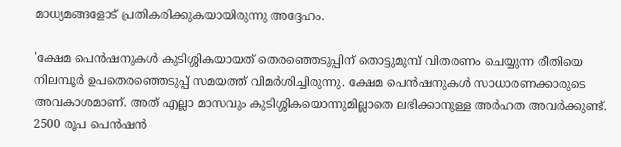മാധ്യമങ്ങളോട് പ്രതികരിക്കുകയായിരുന്നു അദ്ദേഹം.

'ക്ഷേമ പെൻഷനുകൾ കുടിശ്ശികയായത് തെരഞ്ഞെടുപ്പിന് തൊട്ടുമുമ്പ് വിതരണം ചെയ്യുന്ന രീതിയെ നിലമ്പൂർ ഉപതെരഞ്ഞെടുപ്പ് സമയത്ത് വിമർശിച്ചിരുന്നു. ക്ഷേമ പെൻഷനുകൾ സാധാരണക്കാരുടെ അവകാശമാണ്. അത് എല്ലാ മാസവും കുടിശ്ശികയൊന്നുമില്ലാതെ ലഭിക്കാനുള്ള അർഹത അവർക്കുണ്ട്. 2500 രൂപ പെൻഷൻ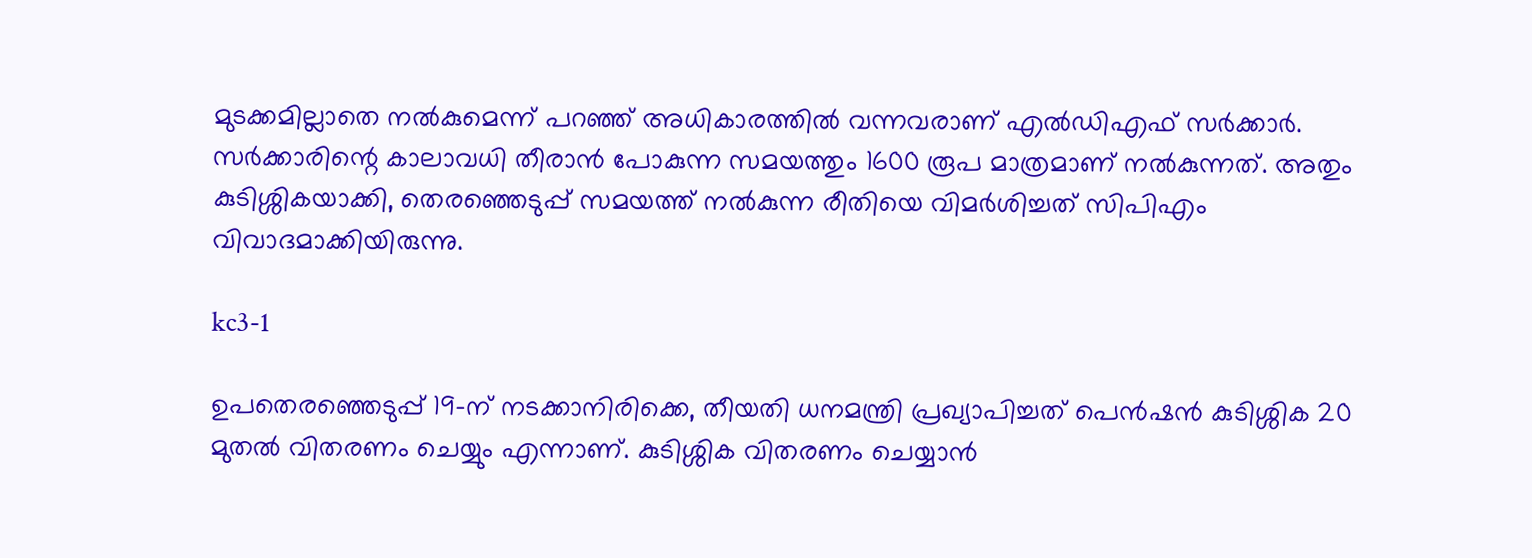മുടക്കമില്ലാതെ നൽകുമെന്ന് പറഞ്ഞ് അധികാരത്തിൽ വന്നവരാണ് എൽഡിഎഫ് സർക്കാർ. സർക്കാരിന്റെ കാലാവധി തീരാൻ പോകുന്ന സമയത്തും 1600 രൂപ മാത്രമാണ് നൽകുന്നത്. അതും കുടിശ്ശികയാക്കി, തെരഞ്ഞെടുപ്പ് സമയത്ത് നൽകുന്ന രീതിയെ വിമർശിച്ചത് സി‌പിഎം വിവാദമാക്കിയിരുന്നു.

kc3-1

ഉപതെരഞ്ഞെടുപ്പ് 19-ന് നടക്കാനിരിക്കെ, തീയതി ധനമന്ത്രി പ്രഖ്യാപിച്ചത് പെൻഷൻ കുടിശ്ശിക 20 മുതൽ വിതരണം ചെയ്യും എന്നാണ്. കുടിശ്ശിക വിതരണം ചെയ്യാൻ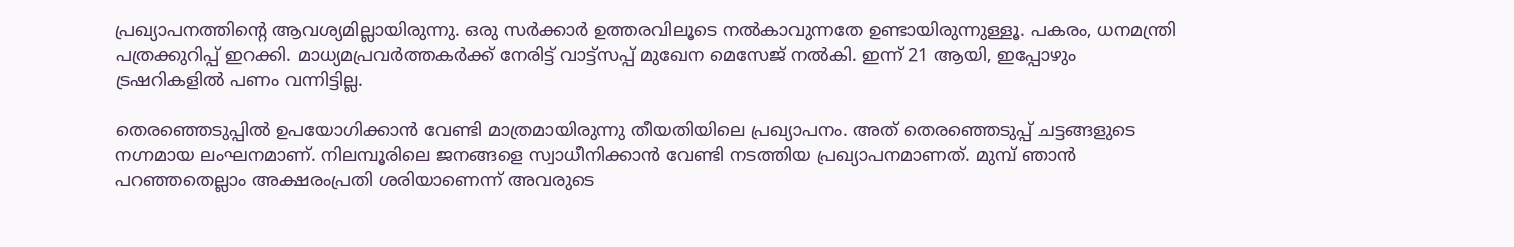പ്രഖ്യാപനത്തിന്റെ ആവശ്യമില്ലായിരുന്നു. ഒരു സർക്കാർ ഉത്തരവിലൂടെ നൽകാവുന്നതേ ഉണ്ടായിരുന്നുള്ളൂ. പകരം, ധനമന്ത്രി പത്രക്കുറിപ്പ് ഇറക്കി. മാധ്യമപ്രവർത്തകർക്ക് നേരിട്ട് വാട്ട്സപ്പ് മുഖേന മെസേജ് നൽകി. ഇന്ന് 21 ആയി, ഇപ്പോഴും ട്രഷറികളിൽ പണം വന്നിട്ടില്ല.

തെരഞ്ഞെടുപ്പിൽ ഉപയോഗിക്കാൻ വേണ്ടി മാത്രമായിരുന്നു തീയതിയിലെ പ്രഖ്യാപനം. അത് തെരഞ്ഞെടുപ്പ് ചട്ടങ്ങളുടെ നഗ്നമായ ലംഘനമാണ്. നിലമ്പൂരിലെ ജനങ്ങളെ സ്വാധീനിക്കാൻ വേണ്ടി നടത്തിയ പ്രഖ്യാപനമാണത്. മുമ്പ് ഞാൻ പറഞ്ഞതെല്ലാം അക്ഷരംപ്രതി ശരിയാണെന്ന് അവരുടെ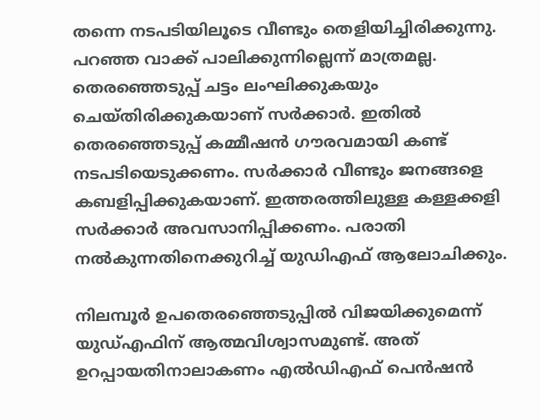തന്നെ നടപടിയിലൂടെ വീണ്ടും തെളിയിച്ചിരിക്കുന്നു. പറഞ്ഞ വാക്ക് പാലിക്കുന്നില്ലെന്ന് മാത്രമല്ല. തെരഞ്ഞെടുപ്പ് ചട്ടം ലംഘിക്കുകയും ചെയ്തിരിക്കുകയാണ് സർക്കാർ. ഇതിൽ തെരഞ്ഞെടുപ്പ് കമ്മീഷൻ ഗൗരവമായി കണ്ട് നടപടിയെടുക്കണം. സർക്കാർ വീണ്ടും ജനങ്ങളെ കബളിപ്പിക്കുകയാണ്. ഇത്തരത്തിലുള്ള കള്ളക്കളി സർക്കാർ അവസാനിപ്പിക്കണം. പരാതി നൽകുന്നതിനെക്കുറിച്ച് യുഡിഎഫ് ആലോചിക്കും.

നിലമ്പൂർ ഉപതെരഞ്ഞെടുപ്പിൽ വിജയിക്കുമെന്ന് യുഡ്എഫിന് ആത്മവിശ്വാസമുണ്ട്. അത് ഉറപ്പായതിനാലാകണം എൽഡിഎഫ് പെൻഷൻ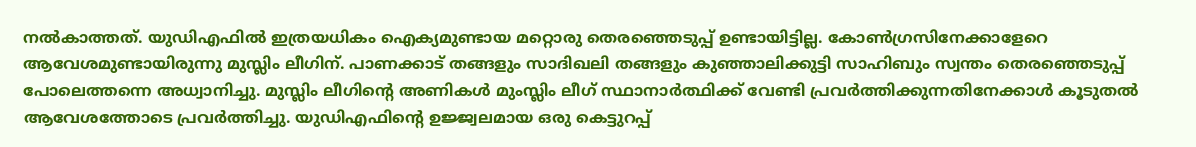നൽകാത്തത്. യുഡിഎഫിൽ ഇത്രയധികം ഐക്യമുണ്ടായ മറ്റൊരു തെരഞ്ഞെടുപ്പ് ഉണ്ടായിട്ടില്ല. കോൺഗ്രസിനേക്കാളേറെ ആവേശമുണ്ടായിരുന്നു മുസ്ലിം ലീഗിന്. പാണക്കാട് തങ്ങളും സാദിഖലി തങ്ങളും കുഞ്ഞാലിക്കുട്ടി സാഹിബും സ്വന്തം തെരഞ്ഞെടുപ്പ് പോലെത്തന്നെ അധ്വാനിച്ചു. മുസ്ലിം ലീഗിന്റെ അണികൾ മുംസ്ലിം ലീഗ് സ്ഥാനാർത്ഥിക്ക് വേണ്ടി പ്രവർത്തിക്കുന്നതിനേക്കാൾ കൂടുതൽ ആവേശത്തോടെ പ്രവർത്തിച്ചു. യുഡിഎഫിന്റെ ഉജ്ജ്വലമായ ഒരു കെട്ടുറപ്പ്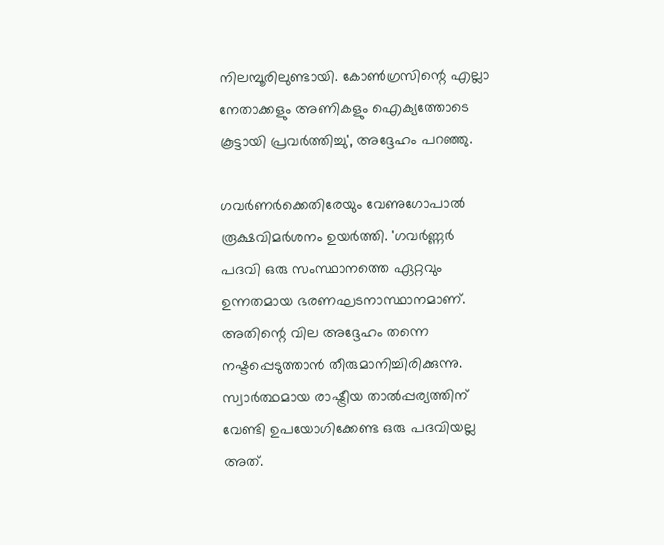നിലമ്പൂരിലുണ്ടായി. കോൺഗ്രസിന്റെ എല്ലാ നേതാക്കളും അണികളും ഐക്യത്തോടെ കൂട്ടായി പ്രവർത്തിച്ചു', അദ്ദേഹം പറഞ്ഞു.

ഗവർണർക്കെതിരേയും വേണുഗോപാൽ രൂക്ഷവിമർശനം ഉയർത്തി. 'ഗവർണ്ണർ പദവി ഒരു സംസ്ഥാനത്തെ ഏറ്റവും ഉന്നതമായ ഭരണഘടനാസ്ഥാനമാണ്. അതിന്റെ വില അദ്ദേഹം തന്നെ നഷ്ടപ്പെടുത്താൻ തീരുമാനിച്ചിരിക്കുന്നു. സ്വാർത്ഥമായ രാഷ്ട്രീയ താൽപ്പര്യത്തിന് വേണ്ടി ഉപയോഗിക്കേണ്ട ഒരു പദവിയല്ല അത്.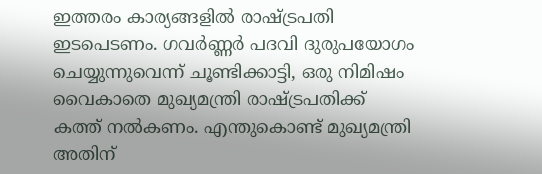ഇത്തരം കാര്യങ്ങളിൽ രാഷ്ട്രപതി ഇടപെടണം. ഗവർണ്ണർ പദവി ദുരുപയോഗം ചെയ്യുന്നുവെന്ന് ചൂണ്ടിക്കാട്ടി, ഒരു നിമിഷം വൈകാതെ മുഖ്യമന്ത്രി രാഷ്ട്രപതിക്ക് കത്ത് നൽകണം. എന്തുകൊണ്ട് മുഖ്യമന്ത്രി അതിന്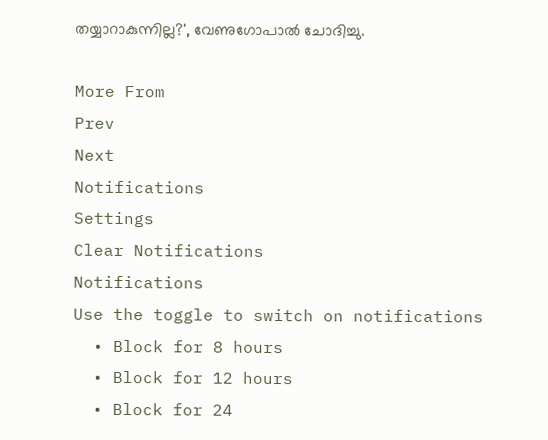തയ്യാറാകുന്നില്ല?', വേണുഗോപാൽ ചോദിച്ചു.

More From
Prev
Next
Notifications
Settings
Clear Notifications
Notifications
Use the toggle to switch on notifications
  • Block for 8 hours
  • Block for 12 hours
  • Block for 24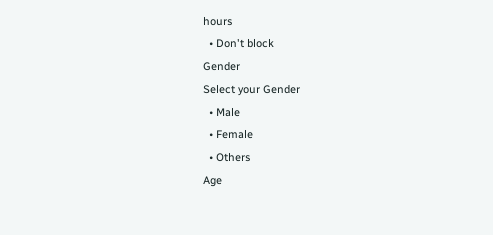hours
  • Don't block
Gender
Select your Gender
  • Male
  • Female
  • Others
Age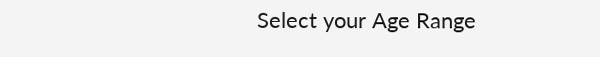Select your Age Range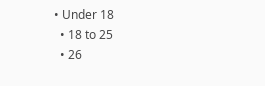• Under 18
  • 18 to 25
  • 26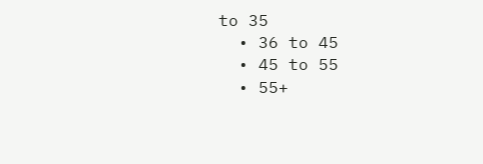to 35
  • 36 to 45
  • 45 to 55
  • 55+